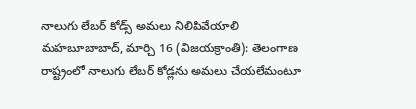నాలుగు లేబర్ కోడ్స్ అమలు నిలిపివేయాలి
మహబూబాబాద్, మార్చి 16 (విజయక్రాంతి): తెలంగాణ రాష్ట్రంలో నాలుగు లేబర్ కోడ్లను అమలు చేయలేమంటూ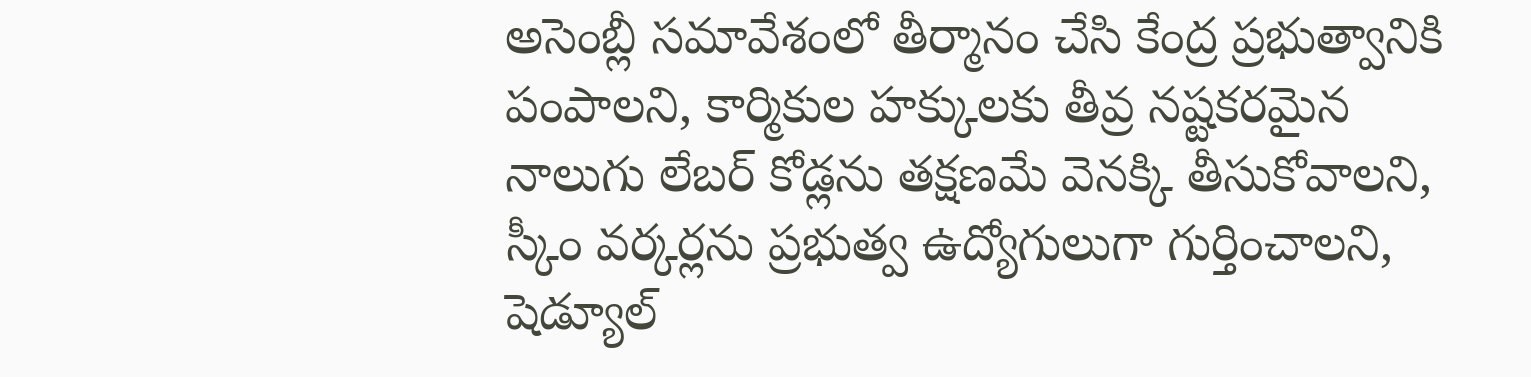అసెంబ్లీ సమావేశంలో తీర్మానం చేసి కేంద్ర ప్రభుత్వానికి పంపాలని, కార్మికుల హక్కులకు తీవ్ర నష్టకరమైన నాలుగు లేబర్ కోడ్లను తక్షణమే వెనక్కి తీసుకోవాలని, స్కీం వర్కర్లను ప్రభుత్వ ఉద్యోగులుగా గుర్తించాలని, షెడ్యూల్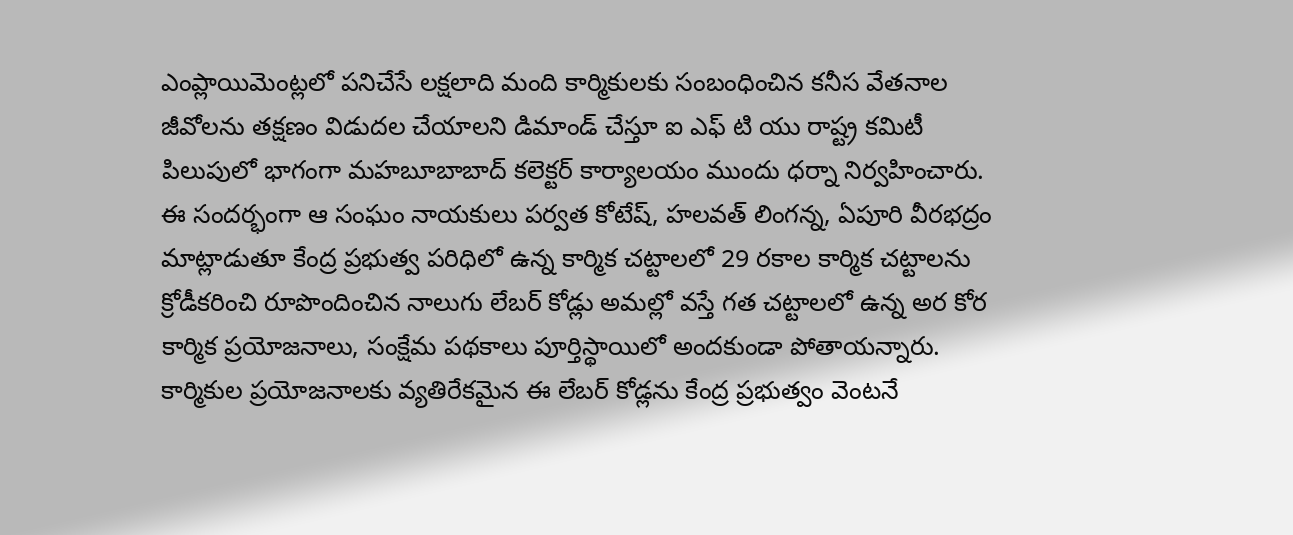ఎంప్లాయిమెంట్లలో పనిచేసే లక్షలాది మంది కార్మికులకు సంబంధించిన కనీస వేతనాల జీవోలను తక్షణం విడుదల చేయాలని డిమాండ్ చేస్తూ ఐ ఎఫ్ టి యు రాష్ట్ర కమిటీ పిలుపులో భాగంగా మహబూబాబాద్ కలెక్టర్ కార్యాలయం ముందు ధర్నా నిర్వహించారు.
ఈ సందర్భంగా ఆ సంఘం నాయకులు పర్వత కోటేష్, హలవత్ లింగన్న, ఏపూరి వీరభద్రం మాట్లాడుతూ కేంద్ర ప్రభుత్వ పరిధిలో ఉన్న కార్మిక చట్టాలలో 29 రకాల కార్మిక చట్టాలను క్రోడీకరించి రూపొందించిన నాలుగు లేబర్ కోడ్లు అమల్లో వస్తే గత చట్టాలలో ఉన్న అర కోర కార్మిక ప్రయోజనాలు, సంక్షేమ పథకాలు పూర్తిస్థాయిలో అందకుండా పోతాయన్నారు.
కార్మికుల ప్రయోజనాలకు వ్యతిరేకమైన ఈ లేబర్ కోడ్లను కేంద్ర ప్రభుత్వం వెంటనే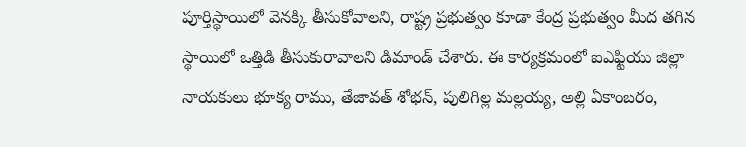పూర్తిస్థాయిలో వెనక్కి తీసుకోవాలని, రాష్ట్ర ప్రభుత్వం కూడా కేంద్ర ప్రభుత్వం మీద తగిన స్థాయిలో ఒత్తిడి తీసుకురావాలని డిమాండ్ చేశారు. ఈ కార్యక్రమంలో ఐఎఫ్టియు జిల్లా నాయకులు భూక్య రాము, తేజావత్ శోభన్, పులిగిల్ల మల్లయ్య, అల్లి ఏకాంబరం,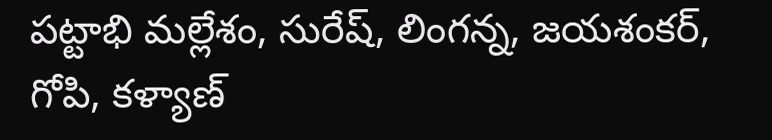పట్టాభి మల్లేశం, సురేష్, లింగన్న, జయశంకర్, గోపి, కళ్యాణ్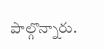పాల్గొన్నారు.